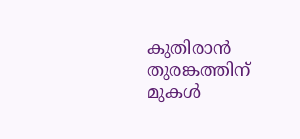കുതിരാൻ തുരങ്കത്തിന് മുകൾ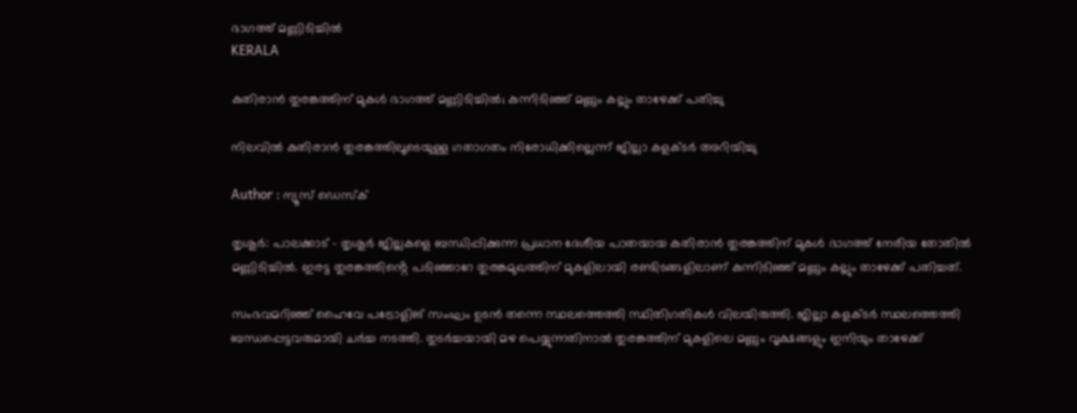ഭാഗത്ത് മണ്ണിടിച്ചിൽ
KERALA

കുതിരാൻ തുരങ്കത്തിന് മുകൾ ഭാഗത്ത് മണ്ണിടിച്ചിൽ; കുന്നിടിഞ്ഞ് മണ്ണും കല്ലും താഴേക്ക് പതിച്ചു

നിലവിൽ കുതിരാൻ തുരങ്കത്തിലൂടെയുള്ള ഗതാഗതം നിരോധിക്കില്ലെന്ന് ജില്ലാ കളക്ടർ അറിയിച്ചു

Author : ന്യൂസ് ഡെസ്ക്

തൃശൂർ: പാലക്കാട് - തൃശൂർ ജില്ലകളെ ബന്ധിപ്പിക്കുന്ന പ്രധാന ദേശീയ പാതയായ കുതിരാൻ തുരങ്കത്തിന് മുകൾ ഭാഗത്ത് നേരിയ തോതിൽ മണ്ണിടിച്ചിൽ. ഇരട്ട തുരങ്കത്തിൻ്റെ പടിഞ്ഞാറേ തുരങ്കമുഖത്തിന് മുകളിലായി രണ്ടിടങ്ങളിലാണ് കുന്നിടിഞ്ഞ് മണ്ണും കല്ലും താഴേക്ക് പതിച്ചത്.

സംഭവമറിഞ്ഞ് ഹൈവേ പട്രോളിങ് സംഘം ഉടൻ തന്നെ സ്ഥലത്തെത്തി സ്ഥിതിഗതികൾ വിലയിരുത്തി. ജില്ലാ കളക്ടർ സ്ഥലത്തെത്തി ബന്ധപ്പെട്ടവരുമായി ചർച്ച നടത്തി. തുടർച്ചയായി മഴ പെയ്യുന്നതിനാൽ തുരങ്കത്തിന് മുകളിലെ മണ്ണും വൃക്ഷങ്ങളും ഇനിയും താഴേക്ക്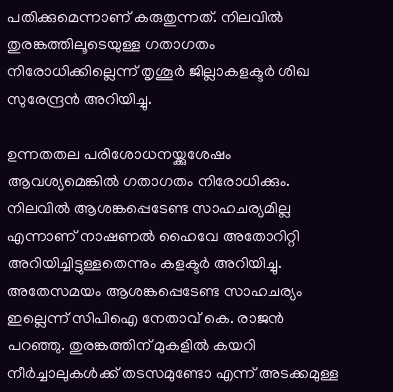പതിക്കുമെന്നാണ് കരുതുന്നത്. നിലവിൽ തുരങ്കത്തിലൂടെയുള്ള ഗതാഗതം നിരോധിക്കില്ലെന്ന് തൃശൂർ ജില്ലാകളക്ടർ ശിഖ സുരേന്ദ്രൻ അറിയിച്ചു.

ഉന്നതതല പരിശോധനയ്ക്കുശേഷം ആവശ്യമെങ്കിൽ ഗതാഗതം നിരോധിക്കും. നിലവിൽ ആശങ്കപ്പെടേണ്ട സാഹചര്യമില്ല എന്നാണ് നാഷണൽ ഹൈവേ അതോറിറ്റി അറിയിച്ചിട്ടുള്ളതെന്നും കളക്ടർ അറിയിച്ചു. അതേസമയം ആശങ്കപ്പെടേണ്ട സാഹചര്യം ഇല്ലെന്ന് സിപിഐ നേതാവ് കെ. രാജൻ പറഞ്ഞു. തുരങ്കത്തിന് മുകളിൽ കയറി നീർച്ചാലുകൾക്ക് തടസമുണ്ടോ എന്ന് അടക്കമുള്ള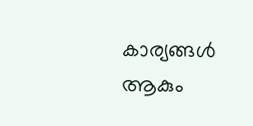കാര്യങ്ങൾ ആകും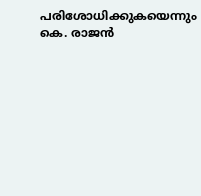പരിശോധിക്കുകയെന്നും കെ. രാജൻ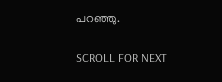പറഞ്ഞു.

SCROLL FOR NEXT